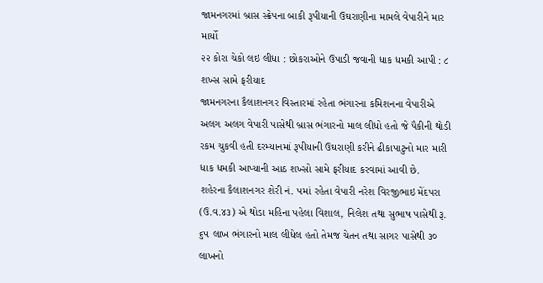જામનગરમાં બ્રાસ સ્ક્રેપના બાકી રૂપીયાની ઉઘરાણીના મામલે વેપારીને માર માર્યો
૨૨ કોરા ચેકો લઇ લીધા : છોકરાઓને ઉપાડી જવાની ધાક ધમકી આપી : ૮ શખ્સ સામે ફરીયાદ
જામનગરના કૈલાશનગર વિસ્તારમાં રહેતા ભંગારના કમિશનના વેપારીએ અલગ અલગ વેપારી પાસેથી બ્રાસ ભંગારનો માલ લીધો હતો જે પૈકીની થોડી રકમ ચુકવી હતી દરમ્યાનમાં રૂપીયાની ઉઘરાણી કરીને ઢીકાપાટુનો માર મારી ધાક ધમકી આપ્યાની આઠ શખ્સો સામે ફરીયાદ કરવામાં આવી છે.
શહેરના કૈલાશનગર શેરી નં. ૫માં રહેતા વેપારી નરેશ વિરજીભાઇ મેંદપરા (ઉ.વ.૪૩) એ થોડા મહિના પહેલા વિશાલ, નિલેશ તથા સુભાષ પાસેથી રૂ. ૬૫ લાખ ભંગારનો માલ લીધેલ હતો તેમજ ચેતન તથા સાગર પાસેથી ૩૦ લાખનો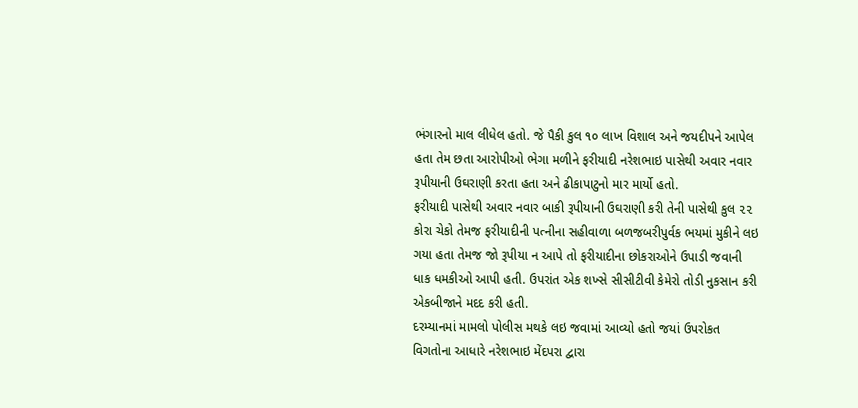ભંગારનો માલ લીધેલ હતો. જે પૈકી કુલ ૧૦ લાખ વિશાલ અને જયદીપને આપેલ હતા તેમ છતા આરોપીઓ ભેગા મળીને ફરીયાદી નરેશભાઇ પાસેથી અવાર નવાર રૂપીયાની ઉઘરાણી કરતા હતા અને ઢીકાપાટુનો માર માર્યો હતો.
ફરીયાદી પાસેથી અવાર નવાર બાકી રૂપીયાની ઉઘરાણી કરી તેની પાસેથી કુલ ૨૨ કોરા ચેકો તેમજ ફરીયાદીની પત્નીના સહીવાળા બળજબરીપુર્વક ભયમાં મુકીને લઇ ગયા હતા તેમજ જો રૂપીયા ન આપે તો ફરીયાદીના છોકરાઓને ઉપાડી જવાની ધાક ધમકીઓ આપી હતી. ઉપરાંત એક શખ્સે સીસીટીવી કેમેરો તોડી નુકસાન કરી એકબીજાને મદદ કરી હતી.
દરમ્યાનમાં મામલો પોલીસ મથકે લઇ જવામાં આવ્યો હતો જયાં ઉપરોકત વિગતોના આધારે નરેશભાઇ મેંદપરા દ્વારા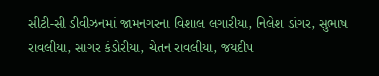સીટી-સી ડીવીઝનમાં જામનગરના વિશાલ લગારીયા, નિલેશ ડાંગર, સુભાષ રાવલીયા, સાગર કંડોરીયા, ચેતન રાવલીયા, જયદીપ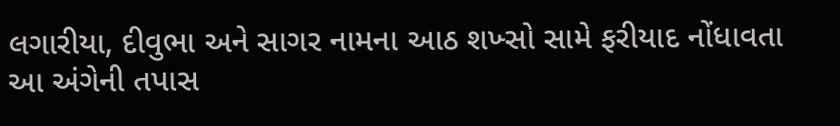લગારીયા, દીવુભા અને સાગર નામના આઠ શખ્સો સામે ફરીયાદ નોંધાવતા આ અંગેની તપાસ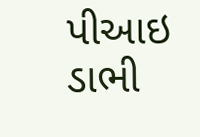પીઆઇ ડાભી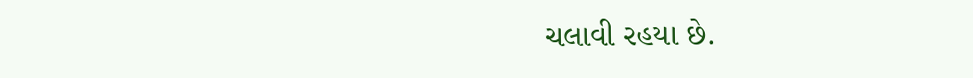ચલાવી રહયા છે.